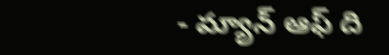- మ్యాన్ ఆఫ్ ది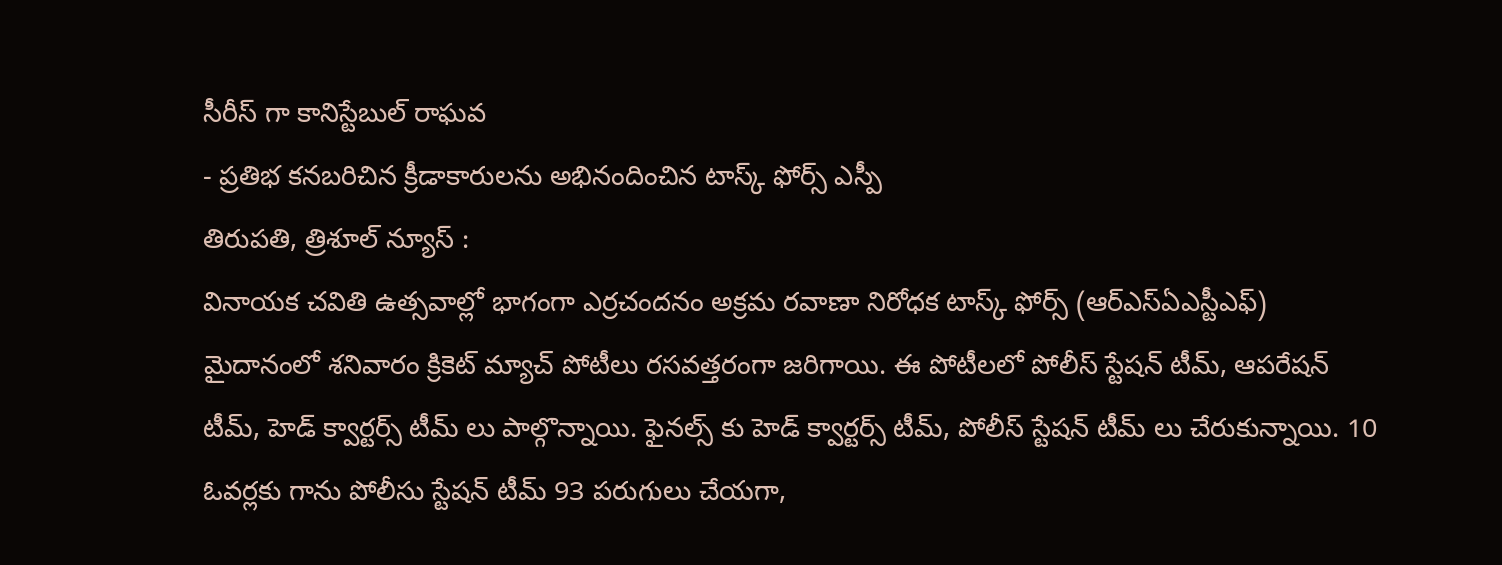సీరీస్ గా కానిస్టేబుల్ రాఘవ
- ప్రతిభ కనబరిచిన క్రీడాకారులను అభినందించిన టాస్క్ ఫోర్స్ ఎస్పీ
తిరుపతి, త్రిశూల్ న్యూస్ :
వినాయక చవితి ఉత్సవాల్లో భాగంగా ఎర్రచందనం అక్రమ రవాణా నిరోధక టాస్క్ ఫోర్స్ (ఆర్ఎస్ఏఎస్టీఎఫ్) మైదానంలో శనివారం క్రికెట్ మ్యాచ్ పోటీలు రసవత్తరంగా జరిగాయి. ఈ పోటీలలో పోలీస్ స్టేషన్ టీమ్, ఆపరేషన్ టీమ్, హెడ్ క్వార్టర్స్ టీమ్ లు పాల్గొన్నాయి. ఫైనల్స్ కు హెడ్ క్వార్టర్స్ టీమ్, పోలీస్ స్టేషన్ టీమ్ లు చేరుకున్నాయి. 10 ఓవర్లకు గాను పోలీసు స్టేషన్ టీమ్ 93 పరుగులు చేయగా,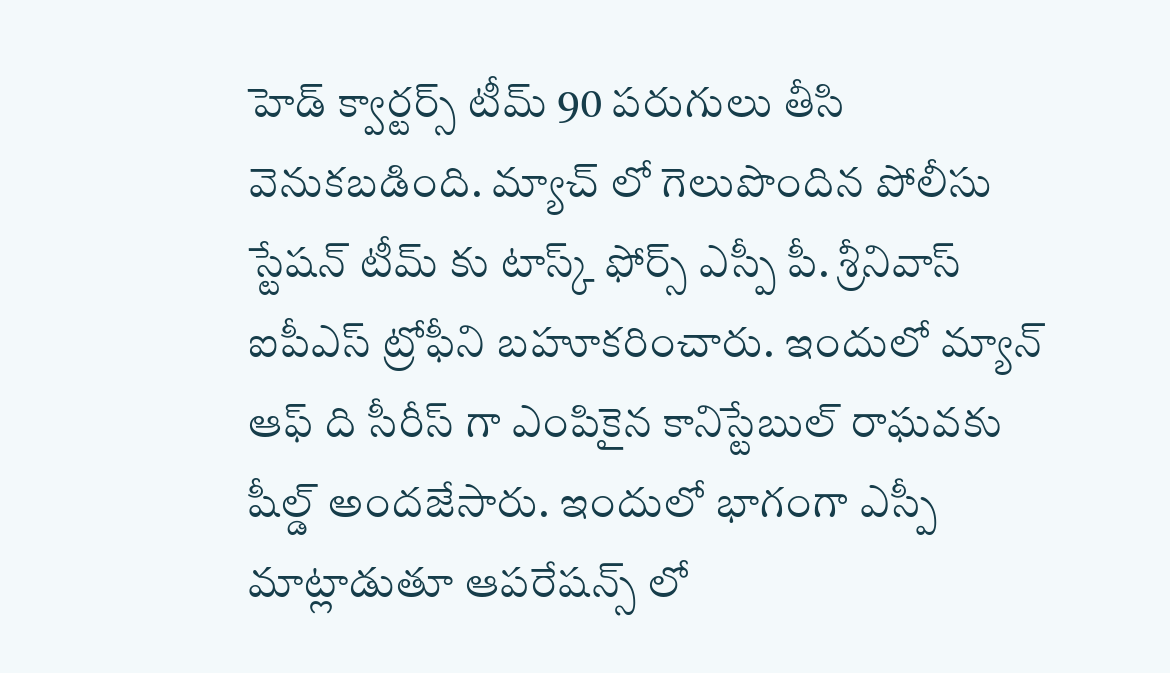హెడ్ క్వార్టర్స్ టీమ్ 90 పరుగులు తీసి వెనుకబడింది. మ్యాచ్ లో గెలుపొందిన పోలీసు స్టేషన్ టీమ్ కు టాస్క్ ఫోర్స్ ఎస్పీ పీ. శ్రీనివాస్ ఐపీఎస్ ట్రోఫీని బహూకరించారు. ఇందులో మ్యాన్ ఆఫ్ ది సీరీస్ గా ఎంపికైన కానిస్టేబుల్ రాఘవకు షీల్డ్ అందజేసారు. ఇందులో భాగంగా ఎస్పీ మాట్లాడుతూ ఆపరేషన్స్ లో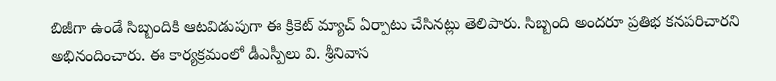బిజీగా ఉండే సిబ్బందికి ఆటవిడుపుగా ఈ క్రికెట్ మ్యాచ్ ఏర్పాటు చేసినట్లు తెలిపారు. సిబ్బంది అందరూ ప్రతిభ కనపరిచారని అభినందించారు. ఈ కార్యక్రమంలో డీఎస్పీలు వి. శ్రీనివాస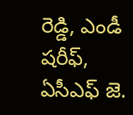రెడ్డి, ఎండీ షరీఫ్, ఏసీఎఫ్ జె.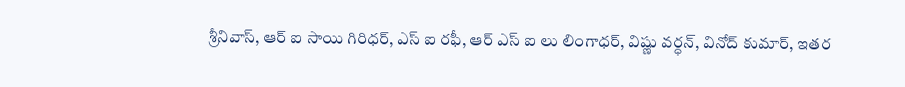శ్రీనివాస్, ఆర్ ఐ సాయి గిరిధర్, ఎస్ ఐ రఫీ, ఆర్ ఎస్ ఐ లు లింగాధర్, విష్ణు వర్ధన్, వినోద్ కుమార్, ఇతర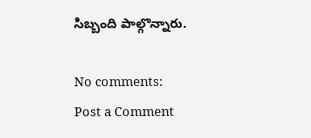సిబ్బంది పాల్గొన్నారు.

No comments:
Post a Comment